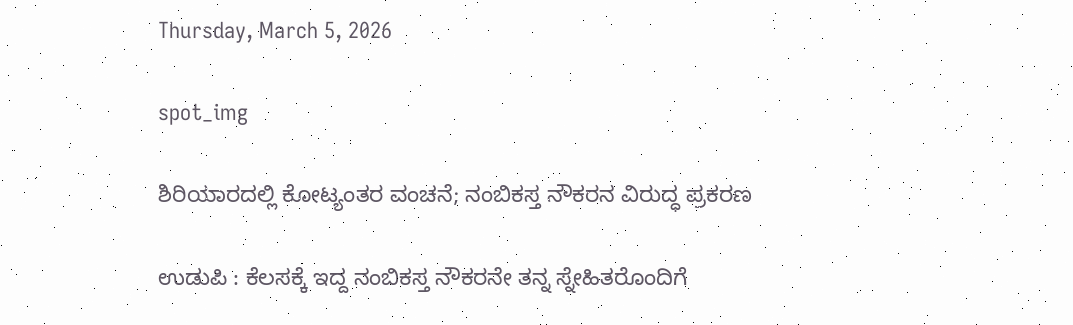Thursday, March 5, 2026

spot_img

ಶಿರಿಯಾರದಲ್ಲಿ ಕೋಟ್ಯಂತರ ವಂಚನೆ; ನಂಬಿಕಸ್ತ ನೌಕರನ ವಿರುದ್ಧ ಪ್ರಕರಣ

ಉಡುಪಿ : ಕೆಲಸಕ್ಕೆ ಇದ್ದ ನಂಬಿಕಸ್ತ ನೌಕರನೇ ತನ್ನ ಸ್ನೇಹಿತರೊಂದಿಗೆ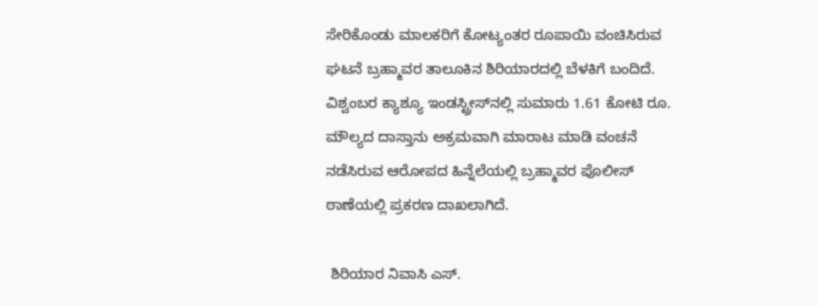ಸೇರಿಕೊಂಡು ಮಾಲಕರಿಗೆ ಕೋಟ್ಯಂತರ ರೂಪಾಯಿ ವಂಚಿಸಿರುವ ಘಟನೆ ಬ್ರಹ್ಮಾವರ ತಾಲೂಕಿನ ಶಿರಿಯಾರದಲ್ಲಿ ಬೆಳಕಿಗೆ ಬಂದಿದೆ. ವಿಶ್ವಂಬರ ಕ್ಯಾಶ್ಯೂ ಇಂಡಸ್ಟ್ರೀಸ್‌ನಲ್ಲಿ ಸುಮಾರು 1.61 ಕೋಟಿ ರೂ. ಮೌಲ್ಯದ ದಾಸ್ತಾನು ಅಕ್ರಮವಾಗಿ ಮಾರಾಟ ಮಾಡಿ ವಂಚನೆ ನಡೆಸಿರುವ ಆರೋಪದ ಹಿನ್ನೆಲೆಯಲ್ಲಿ ಬ್ರಹ್ಮಾವರ ಪೊಲೀಸ್ ಠಾಣೆಯಲ್ಲಿ ಪ್ರಕರಣ ದಾಖಲಾಗಿದೆ.

 ಶಿರಿಯಾರ ನಿವಾಸಿ ಎಸ್.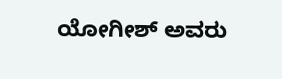ಯೋಗೀಶ್ ಅವರು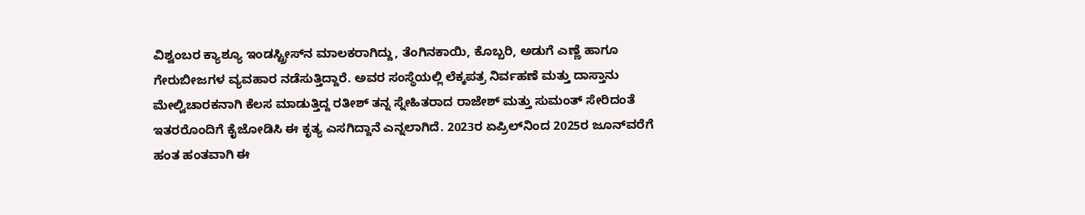ವಿಶ್ವಂಬರ ಕ್ಯಾಶ್ಯೂ ಇಂಡಸ್ಟ್ರೀಸ್‌ನ ಮಾಲಕರಾಗಿದ್ದು, ತೆಂಗಿನಕಾಯಿ, ಕೊಬ್ಬರಿ, ಅಡುಗೆ ಎಣ್ಣೆ ಹಾಗೂ ಗೇರುಬೀಜಗಳ ವ್ಯವಹಾರ ನಡೆಸುತ್ತಿದ್ದಾರೆ. ಅವರ ಸಂಸ್ಥೆಯಲ್ಲಿ ಲೆಕ್ಕಪತ್ರ ನಿರ್ವಹಣೆ ಮತ್ತು ದಾಸ್ತಾನು ಮೇಲ್ವಿಚಾರಕನಾಗಿ ಕೆಲಸ ಮಾಡುತ್ತಿದ್ದ ರತೀಶ್ ತನ್ನ ಸ್ನೇಹಿತರಾದ ರಾಜೇಶ್ ಮತ್ತು ಸುಮಂತ್ ಸೇರಿದಂತೆ ಇತರರೊಂದಿಗೆ ಕೈಜೋಡಿಸಿ ಈ ಕೃತ್ಯ ಎಸಗಿದ್ದಾನೆ ಎನ್ನಲಾಗಿದೆ. 2023ರ ಏಪ್ರಿಲ್‌ನಿಂದ 2025ರ ಜೂನ್‌ವರೆಗೆ ಹಂತ ಹಂತವಾಗಿ ಈ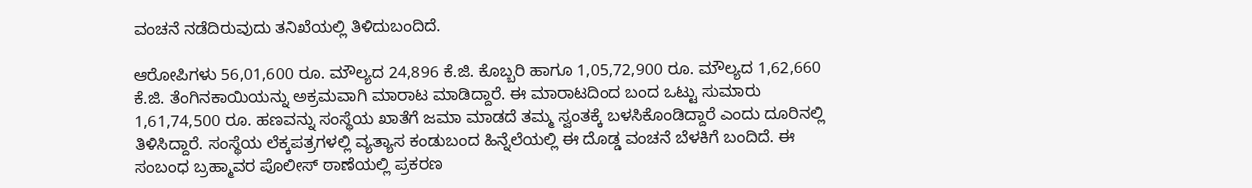ವಂಚನೆ ನಡೆದಿರುವುದು ತನಿಖೆಯಲ್ಲಿ ತಿಳಿದುಬಂದಿದೆ.

ಆರೋಪಿಗಳು 56,01,600 ರೂ. ಮೌಲ್ಯದ 24,896 ಕೆ.ಜಿ. ಕೊಬ್ಬರಿ ಹಾಗೂ 1,05,72,900 ರೂ. ಮೌಲ್ಯದ 1,62,660 ಕೆ.ಜಿ. ತೆಂಗಿನಕಾಯಿಯನ್ನು ಅಕ್ರಮವಾಗಿ ಮಾರಾಟ ಮಾಡಿದ್ದಾರೆ. ಈ ಮಾರಾಟದಿಂದ ಬಂದ ಒಟ್ಟು ಸುಮಾರು 1,61,74,500 ರೂ. ಹಣವನ್ನು ಸಂಸ್ಥೆಯ ಖಾತೆಗೆ ಜಮಾ ಮಾಡದೆ ತಮ್ಮ ಸ್ವಂತಕ್ಕೆ ಬಳಸಿಕೊಂಡಿದ್ದಾರೆ ಎಂದು ದೂರಿನಲ್ಲಿ ತಿಳಿಸಿದ್ದಾರೆ. ಸಂಸ್ಥೆಯ ಲೆಕ್ಕಪತ್ರಗಳಲ್ಲಿ ವ್ಯತ್ಯಾಸ ಕಂಡುಬಂದ ಹಿನ್ನೆಲೆಯಲ್ಲಿ ಈ ದೊಡ್ಡ ವಂಚನೆ ಬೆಳಕಿಗೆ ಬಂದಿದೆ. ಈ ಸಂಬಂಧ ಬ್ರಹ್ಮಾವರ ಪೊಲೀಸ್ ಠಾಣೆಯಲ್ಲಿ ಪ್ರಕರಣ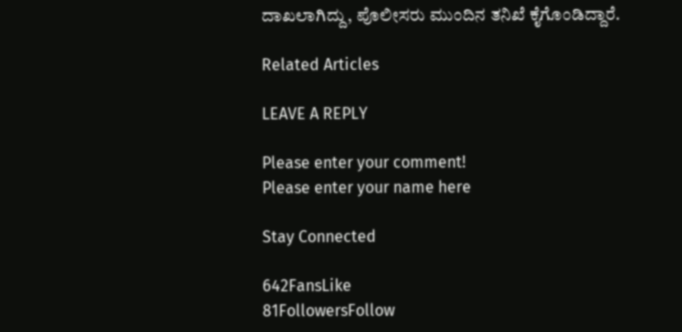ದಾಖಲಾಗಿದ್ದು, ಪೊಲೀಸರು ಮುಂದಿನ ತನಿಖೆ ಕೈಗೊಂಡಿದ್ದಾರೆ.

Related Articles

LEAVE A REPLY

Please enter your comment!
Please enter your name here

Stay Connected

642FansLike
81FollowersFollow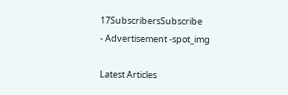17SubscribersSubscribe
- Advertisement -spot_img

Latest Articles